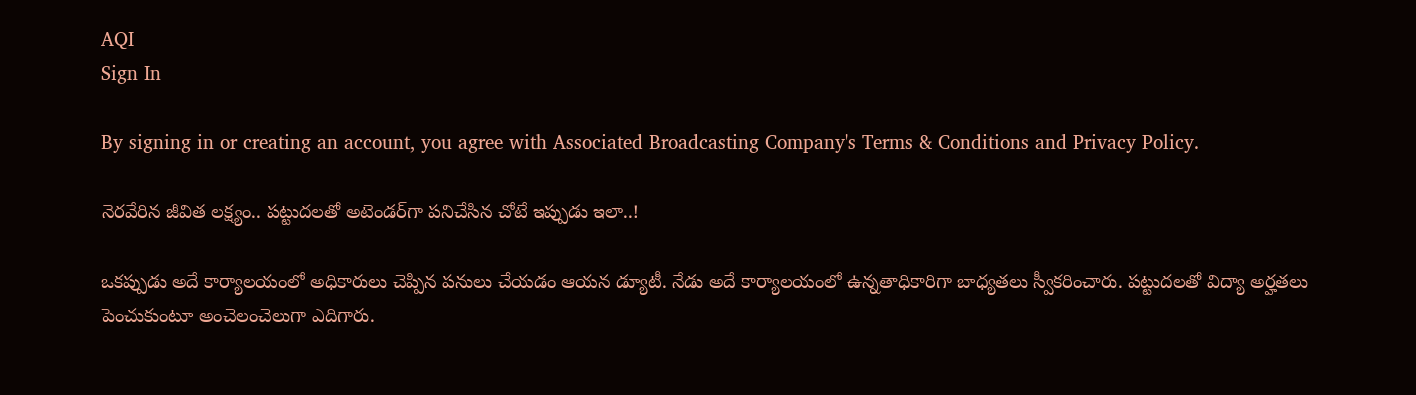AQI
Sign In

By signing in or creating an account, you agree with Associated Broadcasting Company's Terms & Conditions and Privacy Policy.

నెరవేరిన జీవిత లక్ష్యం.. పట్టుదలతో అటెండర్‌గా పనిచేసిన చోటే ఇప్పుడు ఇలా..!

ఒకప్పుడు అదే కార్యాలయంలో అధికారులు చెప్పిన పనులు చేయడం ఆయన డ్యూటీ. నేడు అదే కార్యాలయంలో ఉన్నతాధికారిగా బాధ్యతలు స్వీకరించారు. పట్టుదలతో విద్యా అర్హతలు పెంచుకుంటూ అంచెలంచెలుగా ఎదిగారు.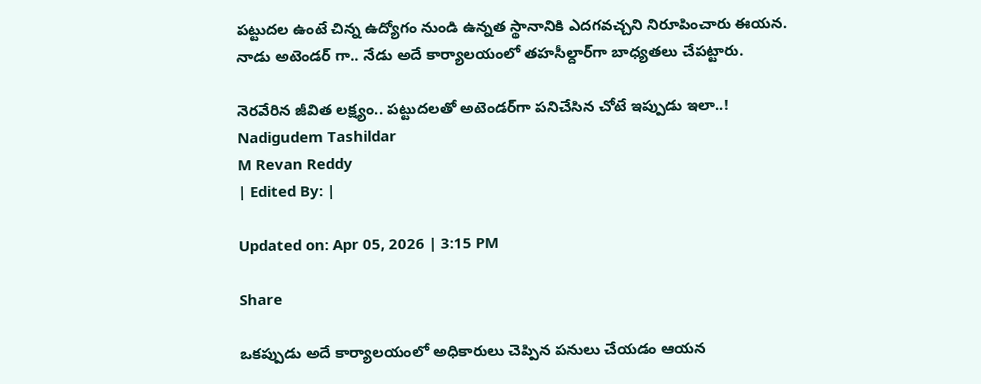పట్టుదల ఉంటే చిన్న ఉద్యోగం నుండి ఉన్నత స్థానానికి ఎదగవచ్చని నిరూపించారు ఈయన. నాడు అటెండర్ గా.. నేడు అదే కార్యాలయంలో తహసీల్దార్‌గా బాధ్యతలు చేపట్టారు.

నెరవేరిన జీవిత లక్ష్యం.. పట్టుదలతో అటెండర్‌గా పనిచేసిన చోటే ఇప్పుడు ఇలా..!
Nadigudem Tashildar
M Revan Reddy
| Edited By: |

Updated on: Apr 05, 2026 | 3:15 PM

Share

ఒకప్పుడు అదే కార్యాలయంలో అధికారులు చెప్పిన పనులు చేయడం ఆయన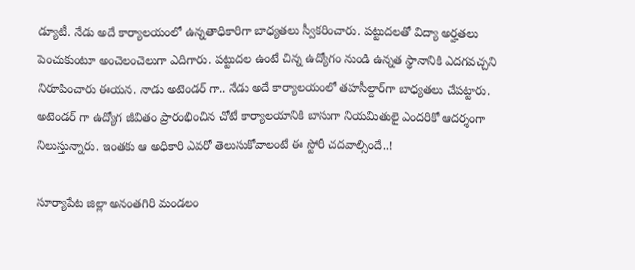డ్యూటీ. నేడు అదే కార్యాలయంలో ఉన్నతాధికారిగా బాధ్యతలు స్వీకరించారు. పట్టుదలతో విద్యా అర్హతలు పెంచుకుంటూ అంచెలంచెలుగా ఎదిగారు. పట్టుదల ఉంటే చిన్న ఉద్యోగం నుండి ఉన్నత స్థానానికి ఎదగవచ్చని నిరూపించారు ఈయన. నాడు అటెండర్ గా.. నేడు అదే కార్యాలయంలో తహసీల్దార్‌గా బాధ్యతలు చేపట్టారు. అటెండర్ గా ఉద్యోగ జీవితం ప్రారంభించిన చోటే కార్యాలయానికి బాసుగా నియమితులై ఎందరికో ఆదర్శంగా నిలుస్తున్నారు. ఇంతకు ఆ అధికారి ఎవరో తెలుసుకోవాలంటే ఈ స్టోరీ చదవాల్సిందే..!

సూర్యాపేట జిల్లా అనంతగిరి మండలం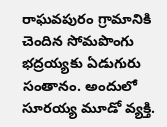రాఘవపురం గ్రామానికి చెందిన సోమపొంగు భద్రయ్యకు ఏడుగురు సంతానం. అందులో సూరయ్య మూడో వ్యక్తి.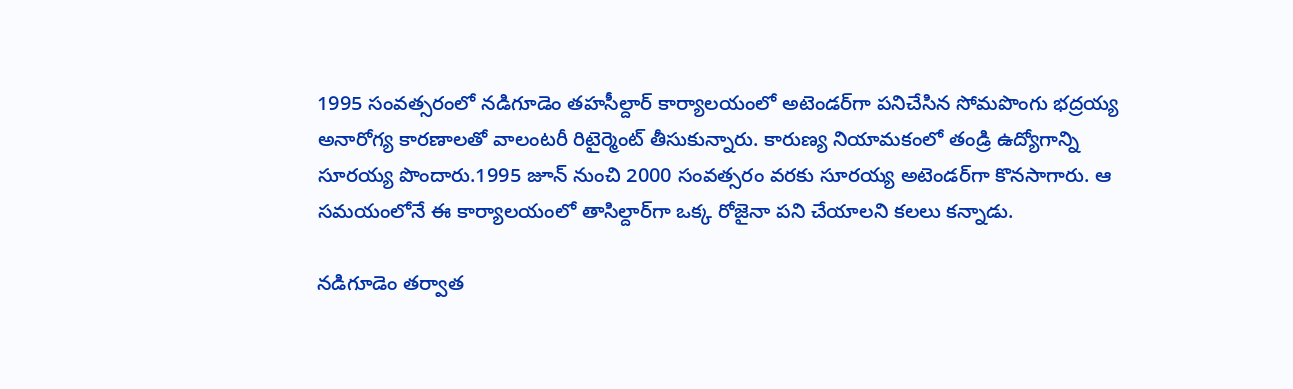1995 సంవత్సరంలో నడిగూడెం తహసీల్దార్ కార్యాలయంలో అటెండర్‌గా పనిచేసిన సోమపొంగు భద్రయ్య అనారోగ్య కారణాలతో వాలంటరీ రిటైర్మెంట్ తీసుకున్నారు. కారుణ్య నియామకంలో తండ్రి ఉద్యోగాన్ని సూరయ్య పొందారు.1995 జూన్ నుంచి 2000 సంవత్సరం వరకు సూరయ్య అటెండర్‌గా కొనసాగారు. ఆ సమయంలోనే ఈ కార్యాలయంలో తాసిల్దార్‌గా ఒక్క రోజైనా పని చేయాలని కలలు కన్నాడు.

నడిగూడెం తర్వాత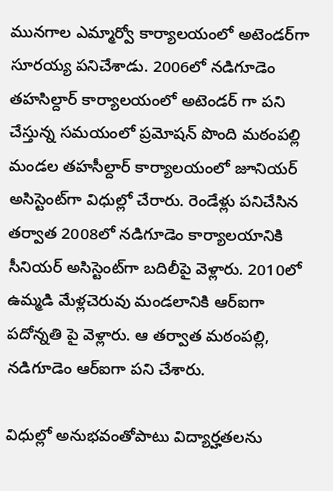మునగాల ఎమ్మార్వో కార్యాలయంలో అటెండర్‌గా సూరయ్య పనిచేశాడు. 2006లో నడిగూడెం తహసిల్దార్ కార్యాలయంలో అటెండర్ గా పని చేస్తున్న సమయంలో ప్రమోషన్ పొంది మఠంపల్లి మండల తహసీల్దార్ కార్యాలయంలో జూనియర్ అసిస్టెంట్‌గా విధుల్లో చేరారు. రెండేళ్లు పనిచేసిన తర్వాత 2008లో నడిగూడెం కార్యాలయానికి సీనియర్ అసిస్టెంట్‌గా బదిలీపై వెళ్లారు. 2010లో ఉమ్మడి మేళ్లచెరువు మండలానికి ఆర్ఐగా పదోన్నతి పై వెళ్లారు. ఆ తర్వాత మఠంపల్లి, నడిగూడెం ఆర్ఐగా పని చేశారు.

విధుల్లో అనుభవంతోపాటు విద్యార్హతలను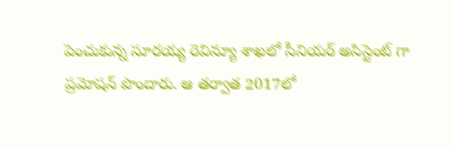పెంచుకున్న సూరయ్య రెవిన్యూ శాఖలో సీనియర్ అసిస్టెంట్ గా ప్రమోషన్ పొందారు. ఆ తర్వాత 2017లో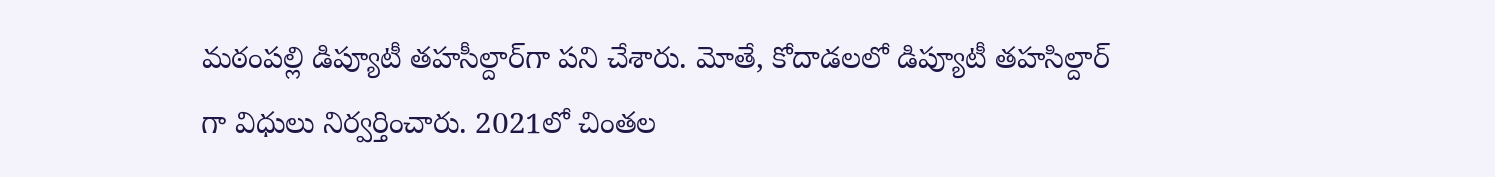మఠంపల్లి డిప్యూటీ తహసీల్దార్‌గా పని చేశారు. మోతే, కోదాడలలో డిప్యూటీ తహసిల్దార్ గా విధులు నిర్వర్తించారు. 2021లో చింతల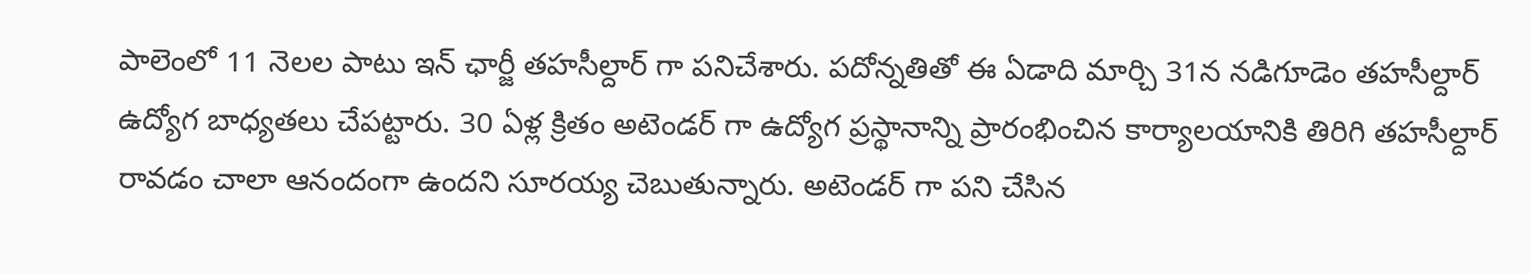పాలెంలో 11 నెలల పాటు ఇన్ ఛార్జీ తహసీల్దార్ గా పనిచేశారు. పదోన్నతితో ఈ ఏడాది మార్చి 31న నడిగూడెం తహసీల్దార్ ఉద్యోగ బాధ్యతలు చేపట్టారు. 30 ఏళ్ల క్రితం అటెండర్ గా ఉద్యోగ ప్రస్థానాన్ని ప్రారంభించిన కార్యాలయానికి తిరిగి తహసీల్దార్ రావడం చాలా ఆనందంగా ఉందని సూరయ్య చెబుతున్నారు. అటెండర్ గా పని చేసిన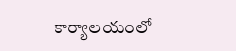కార్యాలయంలో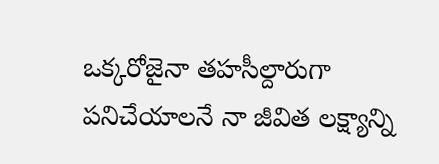ఒక్కరోజైనా తహసీల్దారుగా పనిచేయాలనే నా జీవిత లక్ష్యాన్ని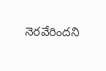నెరవేరిందని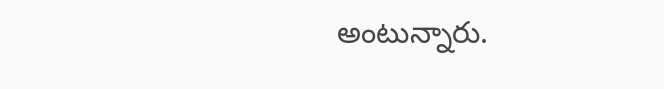అంటున్నారు.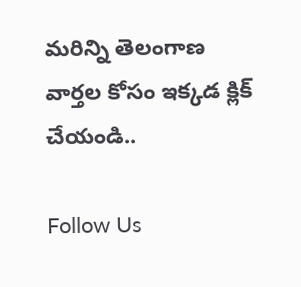మరిన్ని తెలంగాణ వార్తల కోసం ఇక్కడ క్లిక్ చేయండి..

Follow Us